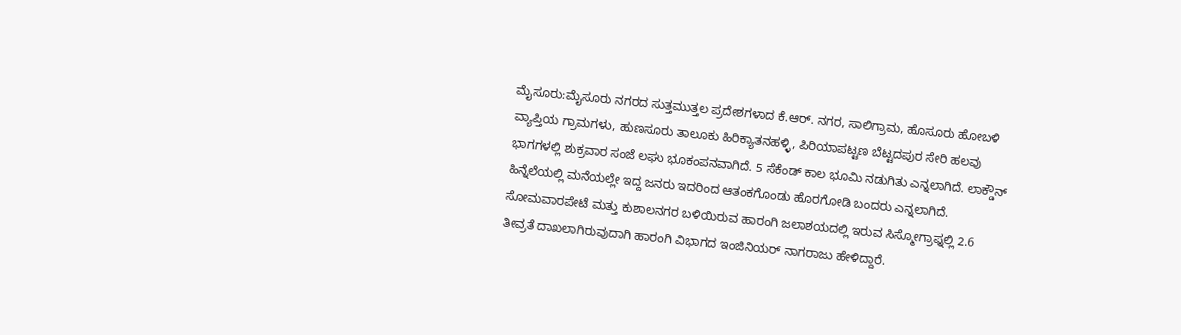ಮೈಸೂರು:ಮೈಸೂರು ನಗರದ ಸುತ್ತಮುತ್ತಲ ಪ್ರದೇಶಗಳಾದ ಕೆ.ಆರ್. ನಗರ, ಸಾಲಿಗ್ರಾಮ, ಹೊಸೂರು ಹೋಬಳಿ ವ್ಯಾಪ್ತಿಯ ಗ್ರಾಮಗಳು, ಹುಣಸೂರು ತಾಲೂಕು ಹಿರಿಕ್ಯಾತನಹಳ್ಳಿ, ಪಿರಿಯಾಪಟ್ಟಣ ಬೆಟ್ಟದಪುರ ಸೇರಿ ಹಲವು ಭಾಗಗಳಲ್ಲಿ ಶುಕ್ರವಾರ ಸಂಜೆ ಲಘು ಭೂಕಂಪನವಾಗಿದೆ. 5 ಸೆಕೆಂಡ್ ಕಾಲ ಭೂಮಿ ನಡುಗಿತು ಎನ್ನಲಾಗಿದೆ. ಲಾಕ್ಡೌನ್ ಹಿನ್ನೆಲೆಯಲ್ಲಿ ಮನೆಯಲ್ಲೇ ಇದ್ದ ಜನರು ಇದರಿಂದ ಆತಂಕಗೊಂಡು ಹೊರಗೋಡಿ ಬಂದರು ಎನ್ನಲಾಗಿದೆ.
ಸೋಮವಾರಪೇಟೆ ಮತ್ತು ಕುಶಾಲನಗರ ಬಳಿಯಿರುವ ಹಾರಂಗಿ ಜಲಾಶಯದಲ್ಲಿ ಇರುವ ಸಿಸ್ಮೋಗ್ರಾಫ್ನಲ್ಲಿ 2.6 ತೀವ್ರತೆ ದಾಖಲಾಗಿರುವುದಾಗಿ ಹಾರಂಗಿ ವಿಭಾಗದ ಇಂಜಿನಿಯರ್ ನಾಗರಾಜು ಹೇಳಿದ್ದಾರೆ.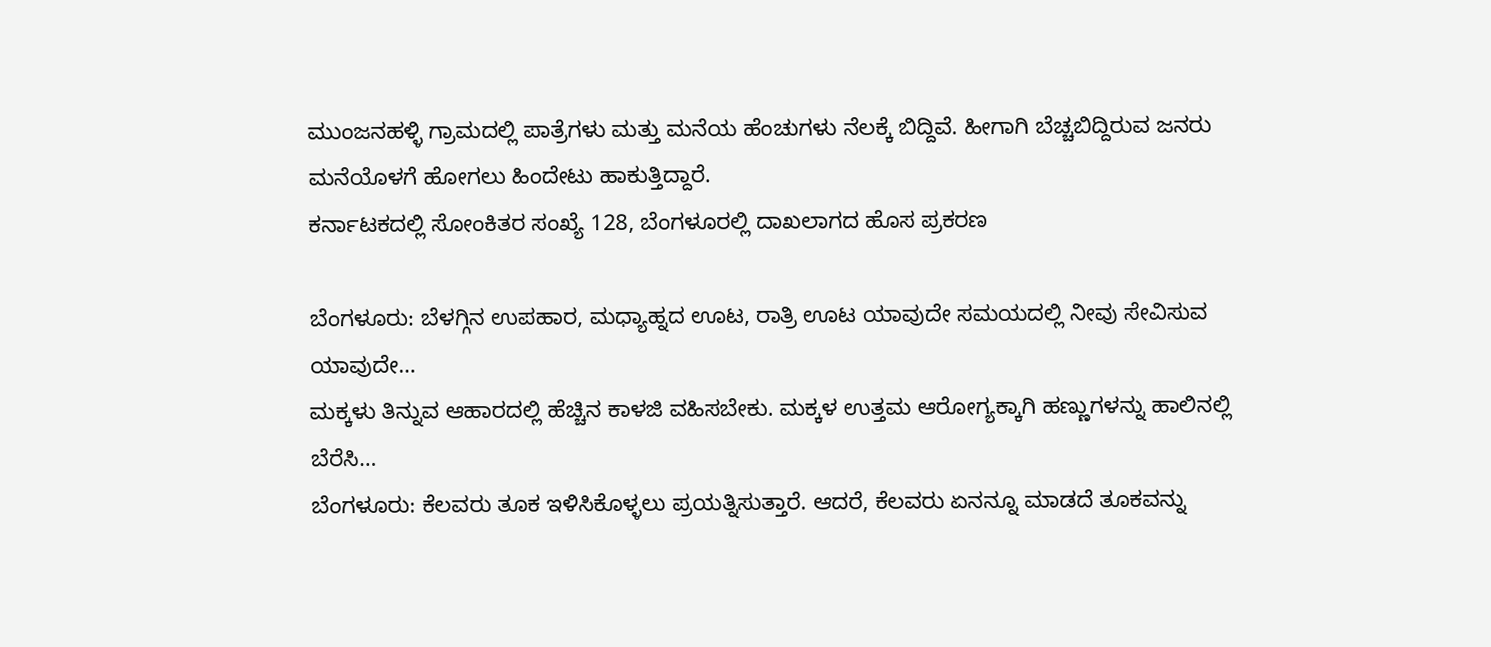ಮುಂಜನಹಳ್ಳಿ ಗ್ರಾಮದಲ್ಲಿ ಪಾತ್ರೆಗಳು ಮತ್ತು ಮನೆಯ ಹೆಂಚುಗಳು ನೆಲಕ್ಕೆ ಬಿದ್ದಿವೆ. ಹೀಗಾಗಿ ಬೆಚ್ಚಬಿದ್ದಿರುವ ಜನರು ಮನೆಯೊಳಗೆ ಹೋಗಲು ಹಿಂದೇಟು ಹಾಕುತ್ತಿದ್ದಾರೆ.
ಕರ್ನಾಟಕದಲ್ಲಿ ಸೋಂಕಿತರ ಸಂಖ್ಯೆ 128, ಬೆಂಗಳೂರಲ್ಲಿ ದಾಖಲಾಗದ ಹೊಸ ಪ್ರಕರಣ

ಬೆಂಗಳೂರು: ಬೆಳಗ್ಗಿನ ಉಪಹಾರ, ಮಧ್ಯಾಹ್ನದ ಊಟ, ರಾತ್ರಿ ಊಟ ಯಾವುದೇ ಸಮಯದಲ್ಲಿ ನೀವು ಸೇವಿಸುವ ಯಾವುದೇ…
ಮಕ್ಕಳು ತಿನ್ನುವ ಆಹಾರದಲ್ಲಿ ಹೆಚ್ಚಿನ ಕಾಳಜಿ ವಹಿಸಬೇಕು. ಮಕ್ಕಳ ಉತ್ತಮ ಆರೋಗ್ಯಕ್ಕಾಗಿ ಹಣ್ಣುಗಳನ್ನು ಹಾಲಿನಲ್ಲಿ ಬೆರೆಸಿ…
ಬೆಂಗಳೂರು: ಕೆಲವರು ತೂಕ ಇಳಿಸಿಕೊಳ್ಳಲು ಪ್ರಯತ್ನಿಸುತ್ತಾರೆ. ಆದರೆ, ಕೆಲವರು ಏನನ್ನೂ ಮಾಡದೆ ತೂಕವನ್ನು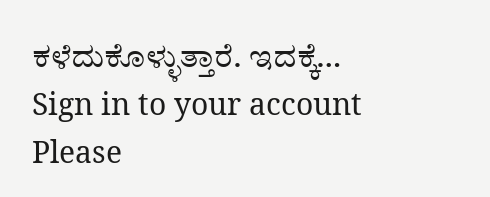ಕಳೆದುಕೊಳ್ಳುತ್ತಾರೆ. ಇದಕ್ಕೆ…
Sign in to your account
Please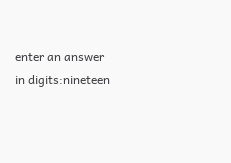enter an answer in digits:nineteen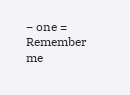− one =
Remember me